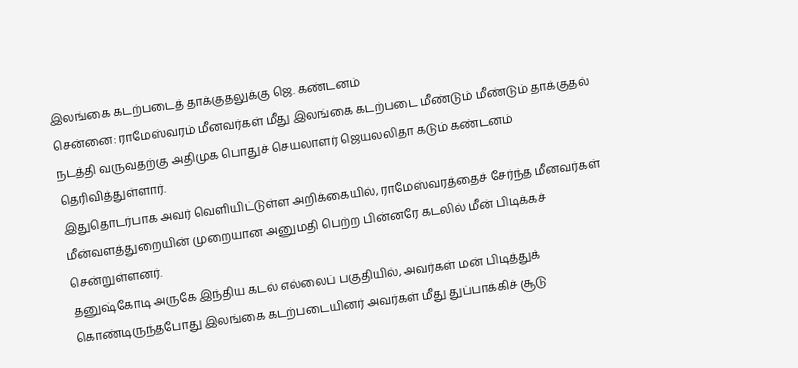இலங்கை கடற்படைத் தாக்குதலுக்கு ஜெ. கண்டனம்
சென்னை: ராமேஸ்வரம் மீனவர்கள் மீது இலங்கை கடற்படை மீண்டும் மீண்டும் தாக்குதல் நடத்தி வருவதற்கு அதிமுக பொதுச் செயலாளர் ஜெயலலிதா கடும் கண்டனம் தெரிவித்துள்ளார்.
இதுதொடர்பாக அவர் வெளியிட்டுள்ள அறிக்கையில், ராமேஸ்வரத்தைச் சேர்ந்த மீனவர்கள் மீன்வளத்துறையின் முறையான அனுமதி பெற்ற பின்னரே கடலில் மீன் பிடிக்கச் சென்றுள்ளனர்.
தனுஷ்கோடி அருகே இந்திய கடல் எல்லைப் பகுதியில், அவர்கள் மன் பிடித்துக் கொண்டிருந்தபோது இலங்கை கடற்படையினர் அவர்கள் மீது துப்பாக்கிச் சூடு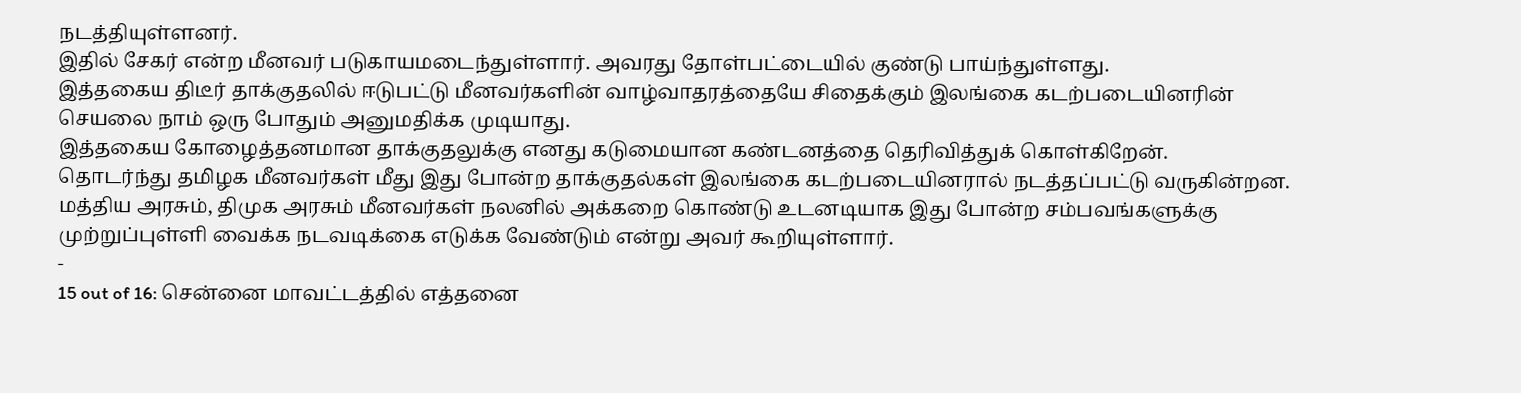நடத்தியுள்ளனர்.
இதில் சேகர் என்ற மீனவர் படுகாயமடைந்துள்ளார். அவரது தோள்பட்டையில் குண்டு பாய்ந்துள்ளது.
இத்தகைய திடீர் தாக்குதலில் ஈடுபட்டு மீனவர்களின் வாழ்வாதரத்தையே சிதைக்கும் இலங்கை கடற்படையினரின் செயலை நாம் ஒரு போதும் அனுமதிக்க முடியாது.
இத்தகைய கோழைத்தனமான தாக்குதலுக்கு எனது கடுமையான கண்டனத்தை தெரிவித்துக் கொள்கிறேன்.
தொடர்ந்து தமிழக மீனவர்கள் மீது இது போன்ற தாக்குதல்கள் இலங்கை கடற்படையினரால் நடத்தப்பட்டு வருகின்றன. மத்திய அரசும், திமுக அரசும் மீனவர்கள் நலனில் அக்கறை கொண்டு உடனடியாக இது போன்ற சம்பவங்களுக்கு முற்றுப்புள்ளி வைக்க நடவடிக்கை எடுக்க வேண்டும் என்று அவர் கூறியுள்ளார்.
-
15 out of 16: சென்னை மாவட்டத்தில் எத்தனை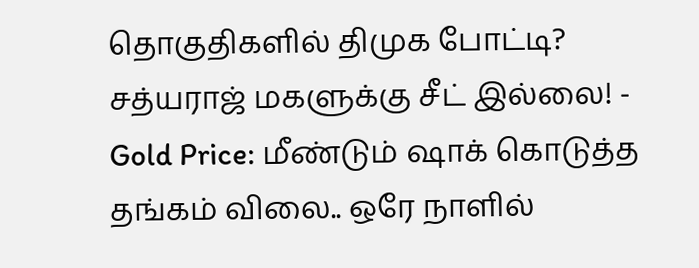தொகுதிகளில் திமுக போட்டி? சத்யராஜ் மகளுக்கு சீட் இல்லை! -
Gold Price: மீண்டும் ஷாக் கொடுத்த தங்கம் விலை.. ஒரே நாளில்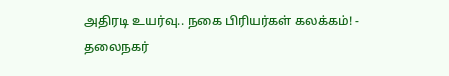அதிரடி உயர்வு.. நகை பிரியர்கள் கலக்கம்! -
தலைநகர்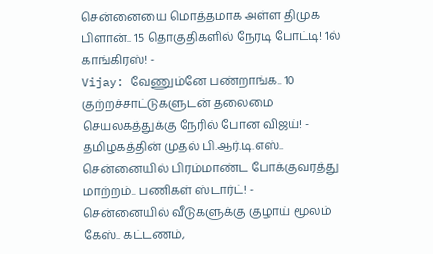சென்னையை மொத்தமாக அள்ள திமுக பிளான்.. 15 தொகுதிகளில் நேரடி போட்டி! 1ல் காங்கிரஸ்! -
Vijay: வேணும்னே பண்றாங்க.. 10 குற்றச்சாட்டுகளுடன் தலைமை செயலகத்துக்கு நேரில் போன விஜய்! -
தமிழகத்தின் முதல் பி.ஆர்.டி.எஸ்.. சென்னையில் பிரம்மாண்ட போக்குவரத்து மாற்றம்.. பணிகள் ஸ்டார்ட்! -
சென்னையில் வீடுகளுக்கு குழாய் மூலம் கேஸ்.. கட்டணம்,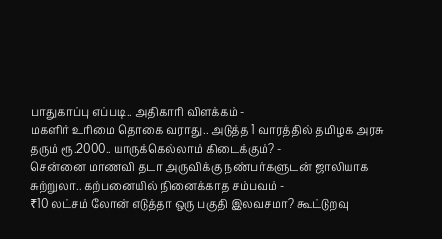பாதுகாப்பு எப்படி.. அதிகாரி விளக்கம் -
மகளிர் உரிமை தொகை வராது.. அடுத்த 1 வாரத்தில் தமிழக அரசு தரும் ரூ.2000.. யாருக்கெல்லாம் கிடைக்கும்? -
சென்னை மாணவி தடா அருவிக்கு நண்பர்களுடன் ஜாலியாக சுற்றுலா.. கற்பனையில் நினைக்காத சம்பவம் -
₹10 லட்சம் லோன் எடுத்தா ஒரு பகுதி இலவசமா? கூட்டுறவு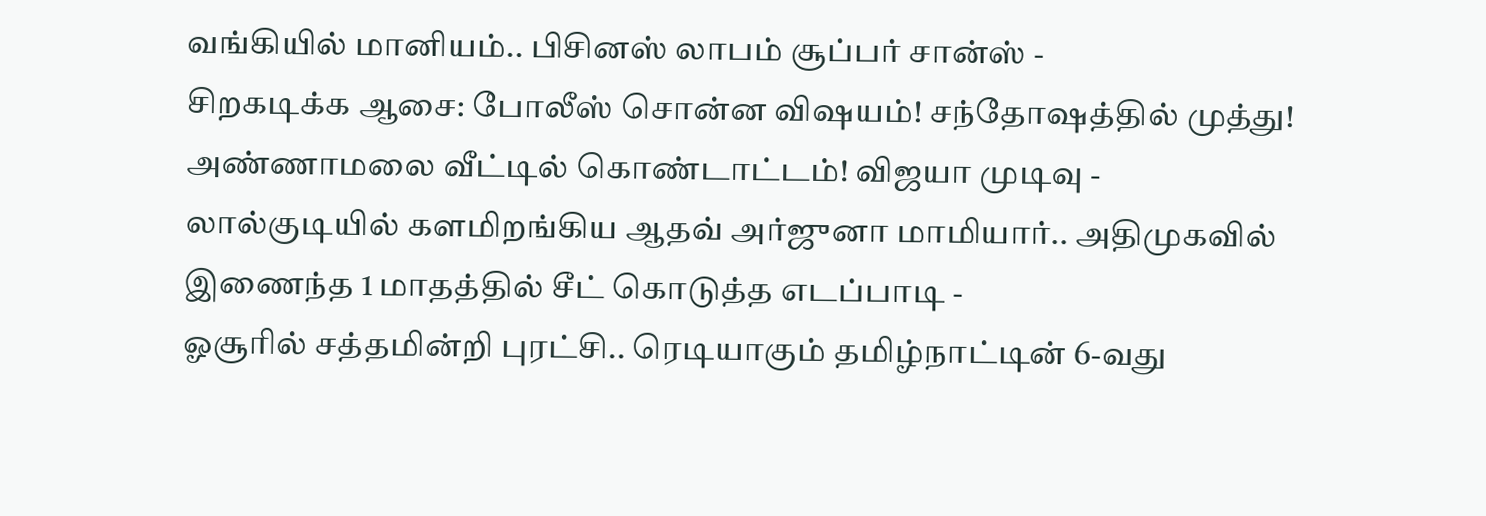வங்கியில் மானியம்.. பிசினஸ் லாபம் சூப்பர் சான்ஸ் -
சிறகடிக்க ஆசை: போலீஸ் சொன்ன விஷயம்! சந்தோஷத்தில் முத்து! அண்ணாமலை வீட்டில் கொண்டாட்டம்! விஜயா முடிவு -
லால்குடியில் களமிறங்கிய ஆதவ் அர்ஜுனா மாமியார்.. அதிமுகவில் இணைந்த 1 மாதத்தில் சீட் கொடுத்த எடப்பாடி -
ஓசூரில் சத்தமின்றி புரட்சி.. ரெடியாகும் தமிழ்நாட்டின் 6-வது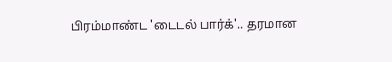பிரம்மாண்ட 'டைடல் பார்க்'.. தரமான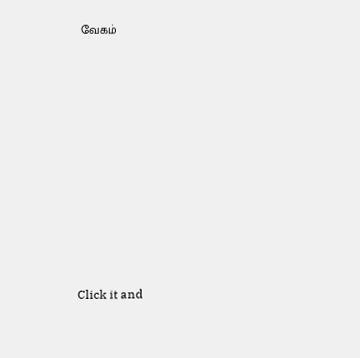வேகம்












Click it and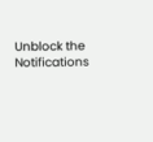Unblock the Notifications